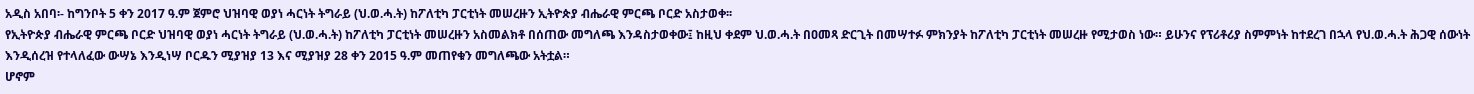አዲስ አበባ፡- ከግንቦት 5 ቀን 2017 ዓ.ም ጀምሮ ህዝባዊ ወያነ ሓርነት ትግራይ (ህ.ወ.ሓ.ት) ከፖለቲካ ፓርቲነት መሠረዙን ኢትዮጵያ ብሔራዊ ምርጫ ቦርድ አስታወቀ፡፡
የኢትዮጵያ ብሔራዊ ምርጫ ቦርድ ህዝባዊ ወያነ ሓርነት ትግራይ (ህ.ወ.ሓ.ት) ከፖለቲካ ፓርቲነት መሠረዙን አስመልክቶ በሰጠው መግለጫ እንዳስታወቀው፤ ከዚህ ቀደም ህ.ወ.ሓ.ት በዐመጻ ድርጊት በመሣተፉ ምክንያት ከፖለቲካ ፓርቲነት መሠረዙ የሚታወስ ነው። ይሁንና የፕሪቶሪያ ስምምነት ከተደረገ በኋላ የህ.ወ.ሓ.ት ሕጋዊ ሰውነት እንዲሰረዝ የተላለፈው ውሣኔ እንዲነሣ ቦርዱን ሚያዝያ 13 እና ሚያዝያ 28 ቀን 2015 ዓ.ም መጠየቁን መግለጫው አትቷል።
ሆኖም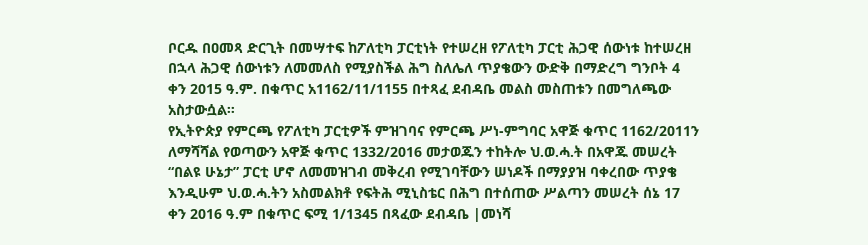ቦርዱ በዐመጻ ድርጊት በመሣተፍ ከፖለቲካ ፓርቲነት የተሠረዘ የፖለቲካ ፓርቲ ሕጋዊ ሰውነቱ ከተሠረዘ በኋላ ሕጋዊ ሰውነቱን ለመመለስ የሚያስችል ሕግ ስለሌለ ጥያቄውን ውድቅ በማድረግ ግንቦት 4 ቀን 2015 ዓ.ም. በቁጥር አ1162/11/1155 በተጻፈ ደብዳቤ መልስ መስጠቱን በመግለጫው አስታውሷል።
የኢትዮጵያ የምርጫ የፖለቲካ ፓርቲዎች ምዝገባና የምርጫ ሥነ-ምግባር አዋጅ ቁጥር 1162/2011ን ለማሻሻል የወጣውን አዋጅ ቁጥር 1332/2016 መታወጁን ተከትሎ ህ.ወ.ሓ.ት በአዋጁ መሠረት “በልዩ ሁኔታ” ፓርቲ ሆኖ ለመመዝገብ መቅረብ የሚገባቸውን ሠነዶች በማያያዝ ባቀረበው ጥያቄ እንዲሁም ህ.ወ.ሓ.ትን አስመልክቶ የፍትሕ ሚኒስቴር በሕግ በተሰጠው ሥልጣን መሠረት ሰኔ 17 ቀን 2016 ዓ.ም በቁጥር ፍሚ 1/1345 በጻፈው ደብዳቤ |መነሻ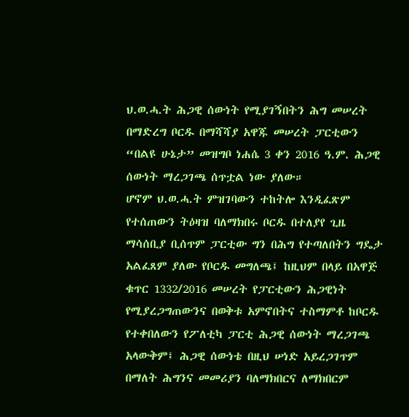ህ.ወ.ሓ.ት ሕጋዊ ሰውነት የሚያገኝበትን ሕግ መሠረት በማድረግ ቦርዱ በማሻሻያ አዋጁ መሠረት ፓርቲውን “በልዩ ሁኔታ” መዝግቦ ነሐሴ 3 ቀን 2016 ዓ.ም. ሕጋዊ ሰውነት ማረጋገጫ ሰጥቷል ነው ያለው።
ሆኖም ህ.ወ.ሓ.ት ምዝገባውን ተከትሎ እንዲፈጽም የተሰጠውን ትዕዛዝ ባለማክበሩ ቦርዱ በተለያየ ጊዜ ማሳሰቢያ ቢሰጥም ፓርቲው ግን በሕግ የተጣለበትን ግዴታ አልፈጸም ያለው የቦርዱ መግለጫ፤ ከዚህም በላይ በአዋጅ ቁጥር 1332/2016 መሠረት የፓርቲውን ሕጋዊነት የሚያረጋግጠውንና በወቅቱ አምኖበትና ተስማምቶ ከቦርዱ የተቀበለውን የፖለቲካ ፓርቲ ሕጋዊ ሰውነት ማረጋገጫ አላውቅም፤ ሕጋዊ ሰውነቴ በዚህ ሠነድ አይረጋገጥም በማለት ሕግንና መመሪያን ባለማክበርና ለማክበርም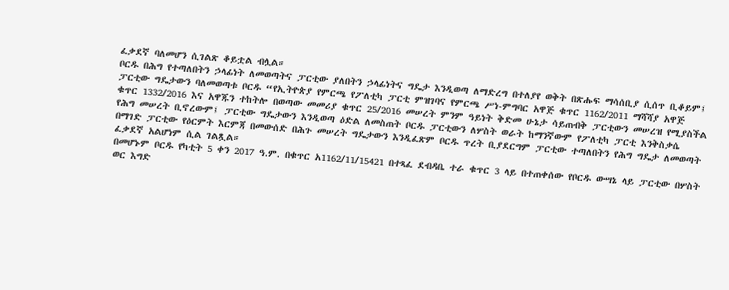ፈቃደኛ ባለመሆን ሲገልጽ ቆይቷል ብሏል።
ቦርዱ በሕግ የተጣለበትን ኃላፊነት ለመወጣትና ፓርቲው ያለበትን ኃላፊነትና ግዴታ እንዲወጣ ለማድረግ በተለያየ ወቅት በጽሑፍ ማሳሰቢያ ሲሰጥ ቢቆይም፤ ፓርቲው ግዴታውን ባለመወጣቱ ቦርዱ “የኢትዮጵያ የምርጫ የፖለቲካ ፓርቲ ምዝገባና የምርጫ ሥነ-ምግባር አዋጅ ቁጥር 1162/2011 ማሻሻያ አዋጅ ቁጥር 1332/2016 እና አዋጁን ተከትሎ በወጣው መመሪያ ቁጥር 25/2016 መሠረት ምንም ዓይነት ቅድመ ሁኔታ ሳይጠብቅ ፓርቲውን መሠረዝ የሚያስችል የሕግ መሠረት ቢኖረውም፤ ፓርቲው ግዴታውን እንዲወጣ ዕድል ለመስጠት ቦርዱ ፓርቲውን ለሦስት ወራት ከማንኛውም የፖለቲካ ፓርቲ እንቅስቃሴ በማገድ ፓርቲው የዕርምት እርምጃ በመውሰድ በሕጉ መሠረት ግዴታውን እንዲፈጽም ቦርዱ ጥረት ቢያደርግም ፓርቲው ተጣለበትን የሕግ ግዴታ ለመወጣት ፈቃደኛ አልሆነም ሲል ገልጿል።
በመሆኑም ቦርዱ የካቲት 5 ቀን 2017 ዓ.ም. በቁጥር አ1162/11/15421 በተጻፈ ደብዳቤ ተራ ቁጥር 3 ላይ በተጠቀሰው የቦርዱ ውሣኔ ላይ ፓርቲው በሦስት ወር እግድ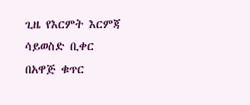ጊዜ የእርምት እርምጃ ሳይወስድ ቢቀር በአዋጅ ቁጥር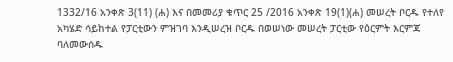1332/16 አንቀጽ 3(11) (ሐ) እና በመመሪያ ቁጥር 25 /2016 አንቀጽ 19(1)(ሐ) መሠረት ቦርዱ የተለየ አካሄድ ሳይከተል የፓርቲውን ምዝገባ እንዲሠረዝ ቦርዱ በወሠነው መሠረት ፓርቲው የዕርምት እርምጃ ባለመውሰዱ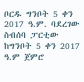ቦርዱ ግንቦት 5 ቀን 2017 ዓ.ም. ባደረገው ስብሰባ ፓርቲው ከግንቦት 5 ቀን 2017 ዓ.ም ጀምሮ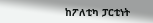ከፖለቲካ ፓርቲነት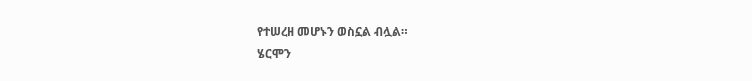የተሠረዘ መሆኑን ወስኗል ብሏል።
ሄርሞን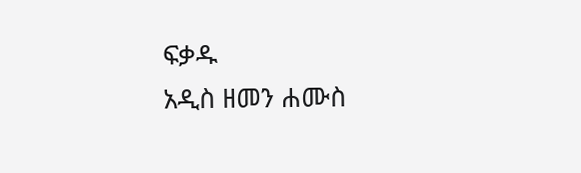ፍቃዱ
አዲስ ዘመን ሐሙስ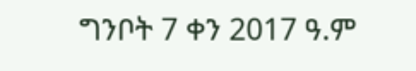ግንቦት 7 ቀን 2017 ዓ.ም